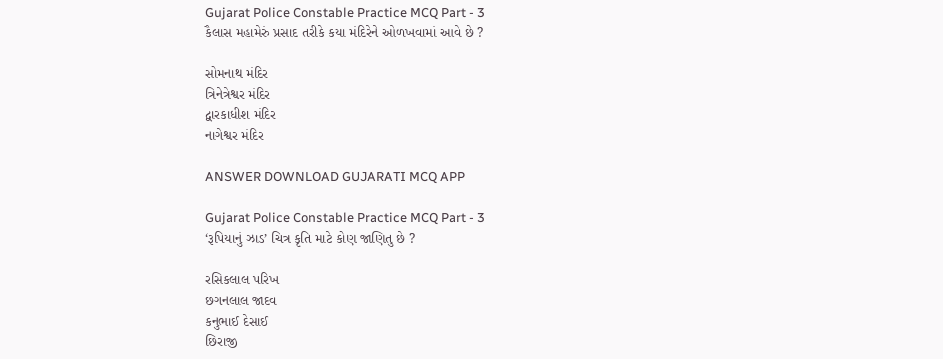Gujarat Police Constable Practice MCQ Part - 3
કૈલાસ મહામેરું પ્રસાદ તરીકે કયા મંદિરેને ઓળખવામાં આવે છે ?

સોમનાથ મંદિર
ત્રિનેત્રેશ્વર મંદિર
દ્વારકાધીશ મંદિર
નાગેશ્વર મંદિર

ANSWER DOWNLOAD GUJARATI MCQ APP

Gujarat Police Constable Practice MCQ Part - 3
‘રૂપિયાનું ઝાડ’ ચિત્ર કૃતિ માટે કોણ જાણિતુ છે ?

રસિકલાલ પરિખ
છગનલાલ જાદવ
કનુભાઈ દેસાઈ
છિરાજી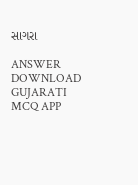સાગરા

ANSWER DOWNLOAD GUJARATI MCQ APP